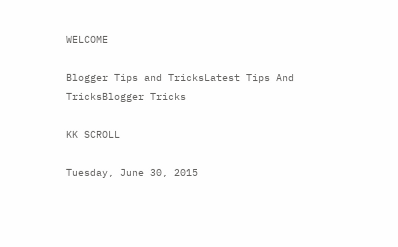WELCOME

Blogger Tips and TricksLatest Tips And TricksBlogger Tricks

KK SCROLL

Tuesday, June 30, 2015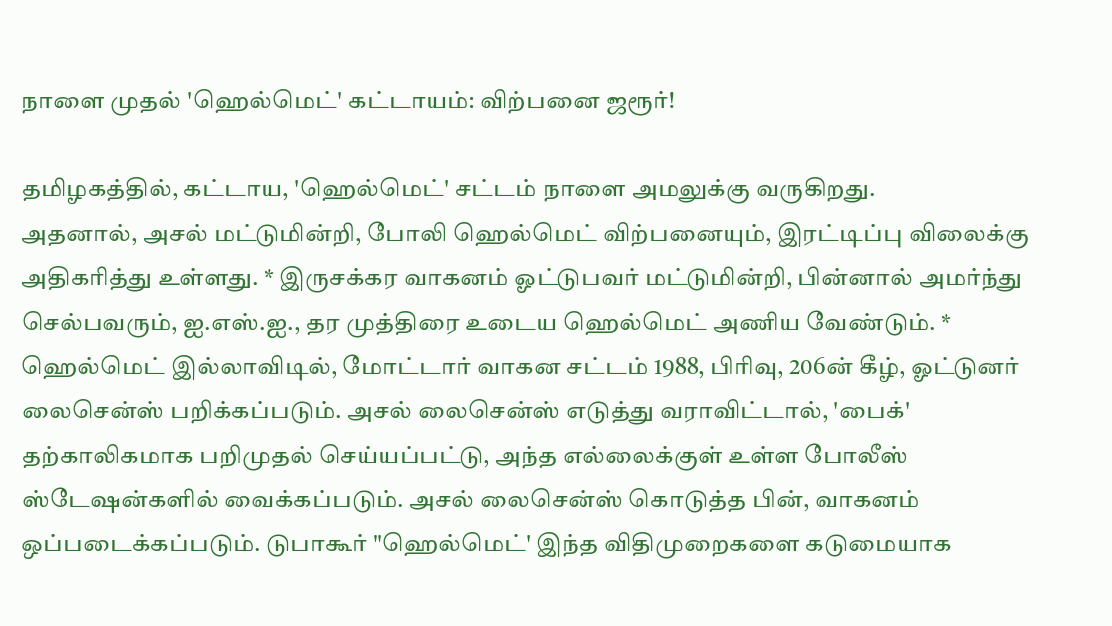நாளை முதல் 'ஹெல்மெட்' கட்டாயம்: விற்பனை ஜரூர்!

தமிழகத்தில், கட்டாய, 'ஹெல்மெட்' சட்டம் நாளை அமலுக்கு வருகிறது.
அதனால், அசல் மட்டுமின்றி, போலி ஹெல்மெட் விற்பனையும், இரட்டிப்பு விலைக்கு அதிகரித்து உள்ளது. * இருசக்கர வாகனம் ஓட்டுபவர் மட்டுமின்றி, பின்னால் அமர்ந்து செல்பவரும், ஐ.எஸ்.ஐ., தர முத்திரை உடைய ஹெல்மெட் அணிய வேண்டும். * ஹெல்மெட் இல்லாவிடில், மோட்டார் வாகன சட்டம் 1988, பிரிவு, 206ன் கீழ், ஓட்டுனர் லைசென்ஸ் பறிக்கப்படும். அசல் லைசென்ஸ் எடுத்து வராவிட்டால், 'பைக்' தற்காலிகமாக பறிமுதல் செய்யப்பட்டு, அந்த எல்லைக்குள் உள்ள போலீஸ் ஸ்டேஷன்களில் வைக்கப்படும். அசல் லைசென்ஸ் கொடுத்த பின், வாகனம் ஒப்படைக்கப்படும். டுபாகூர் "ஹெல்மெட்' இந்த விதிமுறைகளை கடுமையாக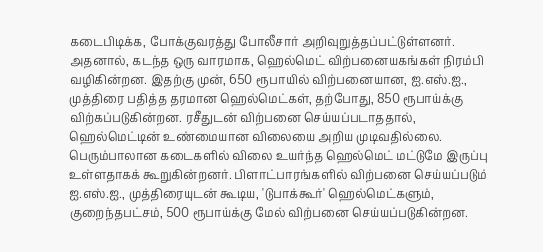கடைபிடிக்க, போக்குவரத்து போலீசார் அறிவுறுத்தப்பட்டுள்ளனர். அதனால், கடந்த ஒரு வாரமாக, ஹெல்மெட் விற்பனையகங்கள் நிரம்பி வழிகின்றன. இதற்கு முன், 650 ரூபாயில் விற்பனையான, ஐ.எஸ்.ஐ., முத்திரை பதித்த தரமான ஹெல்மெட்கள், தற்போது, 850 ரூபாய்க்கு விற்கப்படுகின்றன. ரசீதுடன் விற்பனை செய்யப்படாததால், ஹெல்மெட்டின் உண்மையான விலையை அறிய முடிவதில்லை. பெரும்பாலான கடைகளில் விலை உயர்ந்த ஹெல்மெட் மட்டுமே இருப்பு உள்ளதாகக் கூறுகின்றனர். பிளாட்பாரங்களில் விற்பனை செய்யப்படும் ஐ.எஸ்.ஐ., முத்திரையுடன் கூடிய, 'டுபாக்கூர்' ஹெல்மெட்களும், குறைந்தபட்சம், 500 ரூபாய்க்கு மேல் விற்பனை செய்யப்படுகின்றன.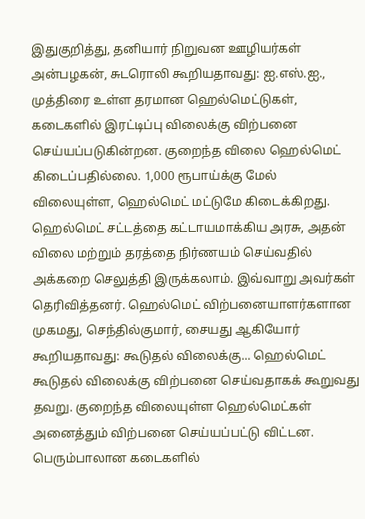இதுகுறித்து, தனியார் நிறுவன ஊழியர்கள் அன்பழகன், சுடரொலி கூறியதாவது: ஐ.எஸ்.ஐ., முத்திரை உள்ள தரமான ஹெல்மெட்டுகள், கடைகளில் இரட்டிப்பு விலைக்கு விற்பனை செய்யப்படுகின்றன. குறைந்த விலை ஹெல்மெட் கிடைப்பதில்லை. 1,000 ரூபாய்க்கு மேல் விலையுள்ள, ஹெல்மெட் மட்டுமே கிடைக்கிறது. ஹெல்மெட் சட்டத்தை கட்டாயமாக்கிய அரசு, அதன் விலை மற்றும் தரத்தை நிர்ணயம் செய்வதில் அக்கறை செலுத்தி இருக்கலாம். இவ்வாறு அவர்கள் தெரிவித்தனர். ஹெல்மெட் விற்பனையாளர்களான முகமது, செந்தில்குமார், சையது ஆகியோர் கூறியதாவது: கூடுதல் விலைக்கு... ஹெல்மெட் கூடுதல் விலைக்கு விற்பனை செய்வதாகக் கூறுவது தவறு. குறைந்த விலையுள்ள ஹெல்மெட்கள் அனைத்தும் விற்பனை செய்யப்பட்டு விட்டன. பெரும்பாலான கடைகளில்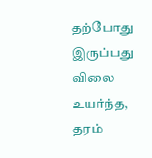தற்போது இருப்பது விலை உயர்ந்த, தரம்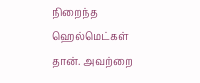நிறைந்த ஹெல்மெட்கள் தான். அவற்றை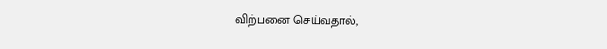விற்பனை செய்வதால்,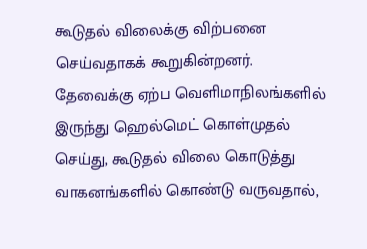கூடுதல் விலைக்கு விற்பனை செய்வதாகக் கூறுகின்றனர். தேவைக்கு ஏற்ப வெளிமாநிலங்களில் இருந்து ஹெல்மெட் கொள்முதல் செய்து, கூடுதல் விலை கொடுத்து வாகனங்களில் கொண்டு வருவதால்,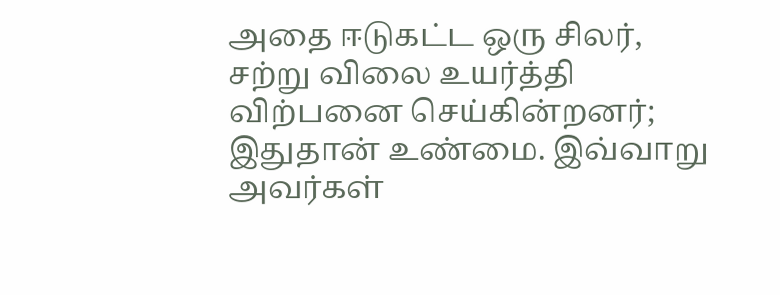அதை ஈடுகட்ட ஒரு சிலர், சற்று விலை உயர்த்தி விற்பனை செய்கின்றனர்; இதுதான் உண்மை. இவ்வாறு அவர்கள்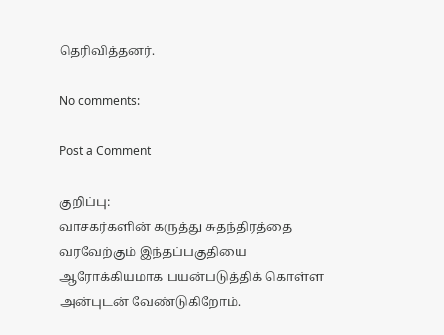தெரிவித்தனர்.

No comments:

Post a Comment

குறிப்பு:
வாசகர்களின் கருத்து சுதந்திரத்தை வரவேற்கும் இந்தப்பகுதியை ஆரோக்கியமாக பயன்படுத்திக் கொள்ள அன்புடன் வேண்டுகிறோம்.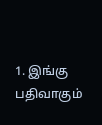1. இங்கு பதிவாகும்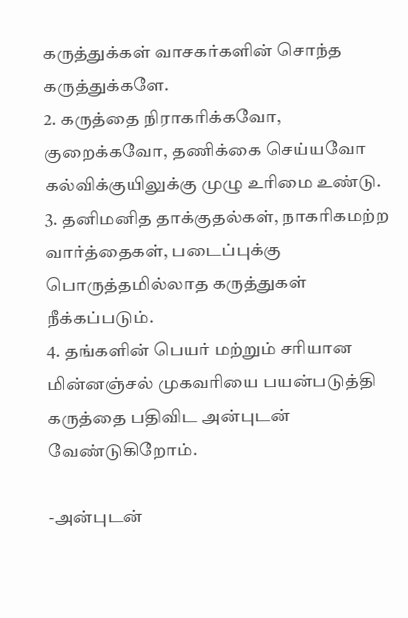கருத்துக்கள் வாசகர்களின் சொந்த கருத்துக்களே.
2. கருத்தை நிராகரிக்கவோ, குறைக்கவோ, தணிக்கை செய்யவோ கல்விக்குயிலுக்கு முழு உரிமை உண்டு.
3. தனிமனித தாக்குதல்கள், நாகரிகமற்ற வார்த்தைகள், படைப்புக்கு பொருத்தமில்லாத கருத்துகள் நீக்கப்படும்.
4. தங்களின் பெயர் மற்றும் சரியான மின்னஞ்சல் முகவரியை பயன்படுத்தி கருத்தை பதிவிட அன்புடன் வேண்டுகிறோம்.

-அன்புடன்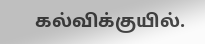கல்விக்குயில்.